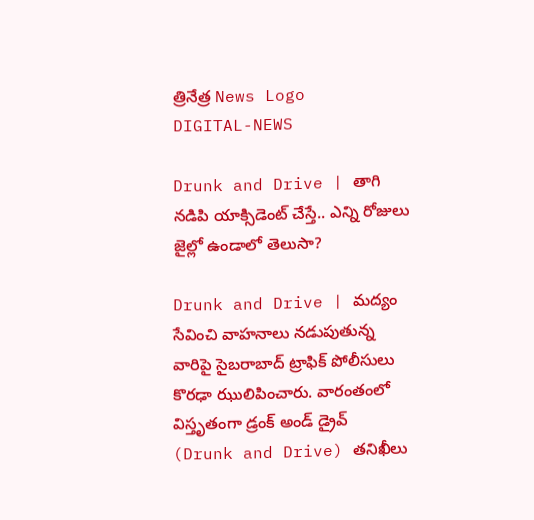త్రినేత్ర News Logo
DIGITAL-NEWS

Drunk and Drive | తాగి నడిపి యాక్సిడెంట్ చేస్తే.. ఎన్ని రోజులు జైల్లో ఉండాలో తెలుసా?

Drunk and Drive | మ‌ద్యం సేవించి వాహ‌నాలు న‌డుపుతున్న వారిపై సైబ‌రాబాద్ ట్రాఫిక్ పోలీసులు కొర‌ఢా ఝులిపించారు. వారంతంలో విస్తృతంగా డ్రంక్ అండ్ డ్రైవ్ (Drunk and Drive) తనిఖీలు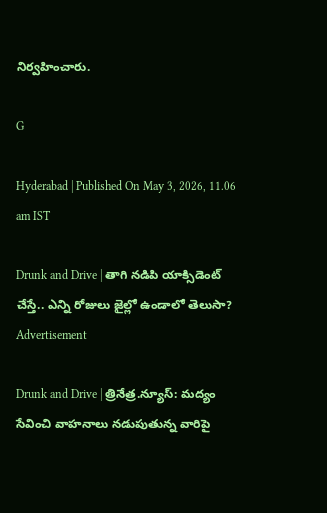నిర్వ‌హించారు.

G

Hyderabad | Published On May 3, 2026, 11.06 am IST

Drunk and Drive | తాగి నడిపి యాక్సిడెంట్ చేస్తే.. ఎన్ని రోజులు జైల్లో ఉండాలో తెలుసా?
Advertisement

Drunk and Drive | త్రినేత్ర‌.న్యూస్‌: మ‌ద్యం సేవించి వాహ‌నాలు న‌డుపుతున్న వారిపై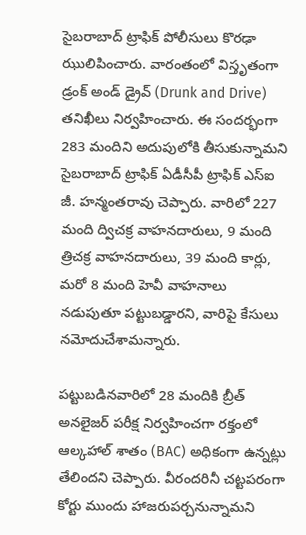సైబ‌రాబాద్ ట్రాఫిక్ పోలీసులు కొర‌ఢా ఝులిపించారు. వారంతంలో విస్తృతంగా డ్రంక్ అండ్ డ్రైవ్ (Drunk and Drive) తనిఖీలు నిర్వ‌హించారు. ఈ సంద‌ర్భంగా 283 మందిని అదుపులోకి తీసుకున్నామ‌ని సైబరాబాద్ ట్రాఫిక్ ఏడీసీపీ ట్రాఫిక్ ఎస్ఐ జీ. హన్మంతరావు చెప్పారు. వారిలో 227 మంది ద్విచక్ర వాహనదారులు, 9 మంది త్రిచ‌క్ర వాహ‌న‌దారులు, 39 మంది కార్లు, మ‌రో 8 మంది హెవీ వాహనాలు న‌డుపుతూ ప‌ట్టుబ‌డ్డార‌ని, వారిపై కేసులు నమోదుచేశామ‌న్నారు.

ప‌ట్టుబ‌డిన‌వారిలో 28 మందికి బ్రీత్ అన‌లైజ‌ర్ ప‌రీక్ష నిర్వ‌హించ‌గా ర‌క్తంలో ఆల్క‌హాల్ శాతం (BAC) అధికంగా ఉన్న‌ట్లు తేలింద‌ని చెప్పారు. వీరందరినీ చట్టపరంగా కోర్టు ముందు హాజరుపర్చనున్నామ‌ని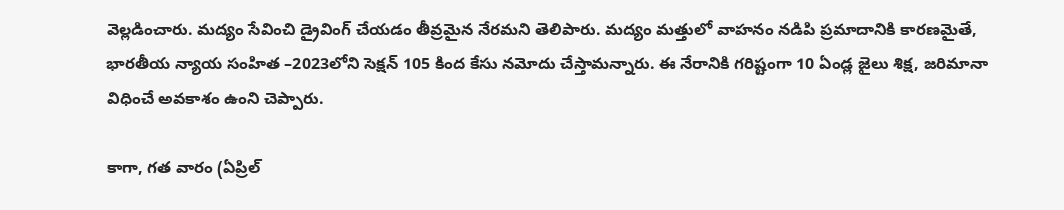వెల్ల‌డించారు. మద్యం సేవించి డ్రైవింగ్‌ చేయడం తీవ్రమైన నేరమని తెలిపారు. మద్యం మత్తులో వాహనం నడిపి ప్రమాదానికి కారణమైతే, భారతీయ న్యాయ సంహిత –2023లోని సెక్షన్‌ 105 కింద కేసు నమోదు చేస్తామన్నారు. ఈ నేరానికి గరిష్టంగా 10 ఏండ్ల‌ జైలు శిక్ష‌, జరిమానా విధించే అవకాశం ఉంని చెప్పారు.

కాగా, గత వారం (ఏప్రిల్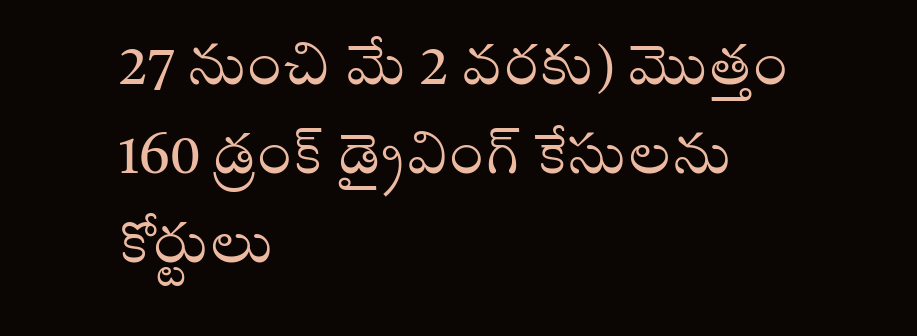27 నుంచి మే 2 వ‌ర‌కు) మొత్తం 160 డ్రంక్‌ డ్రైవింగ్‌ కేసులను కోర్టులు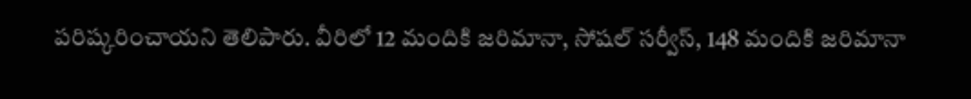పరిష్కరించాయ‌ని తెలిపారు. వీరిలో 12 మందికి జరిమానా, సోషల్‌ సర్వీస్, 148 మందికి జరిమానా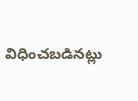విధించబడినట్లు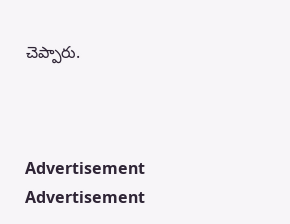చెప్పారు.



Advertisement
Advertisement